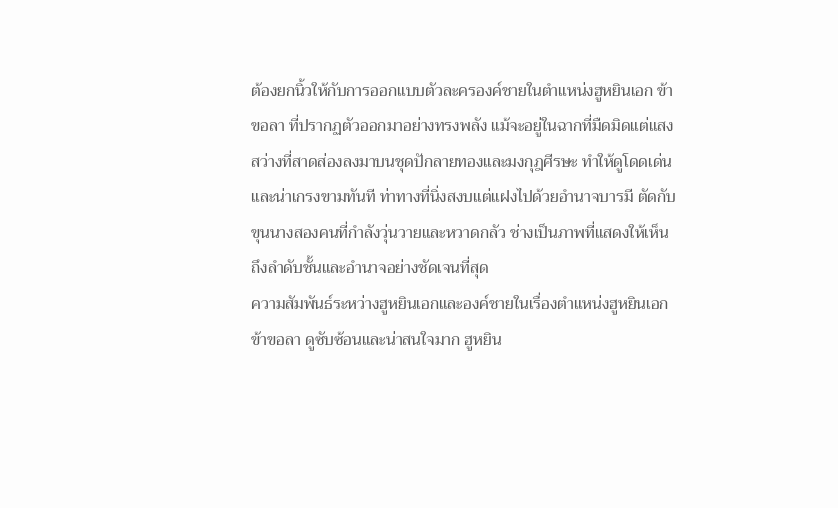ต้องยกนิ้วให้กับการออกแบบตัวละครองค์ชายในตำแหน่งฮูหยินเอก ข้าขอลา ที่ปรากฏตัวออกมาอย่างทรงพลัง แม้จะอยู่ในฉากที่มืดมิดแต่แสงสว่างที่สาดส่องลงมาบนชุดปักลายทองและมงกุฎศีรษะ ทำให้ดูโดดเด่นและน่าเกรงขามทันที ท่าทางที่นิ่งสงบแต่แฝงไปด้วยอำนาจบารมี ตัดกับขุนนางสองคนที่กำลังวุ่นวายและหวาดกลัว ช่างเป็นภาพที่แสดงให้เห็นถึงลำดับชั้นและอำนาจอย่างชัดเจนที่สุด
ความสัมพันธ์ระหว่างฮูหยินเอกและองค์ชายในเรื่องตำแหน่งฮูหยินเอก ข้าขอลา ดูซับซ้อนและน่าสนใจมาก ฮูหยิน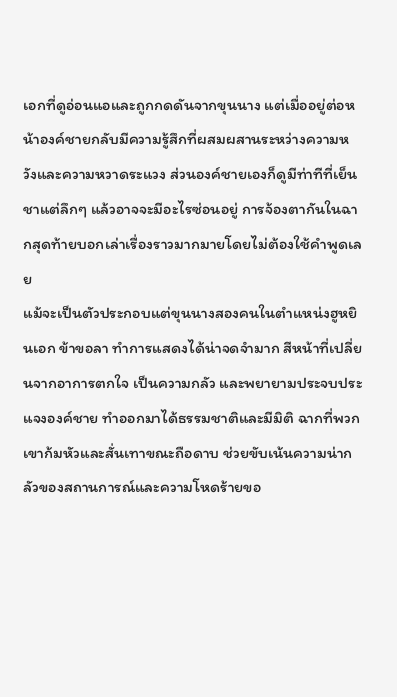เอกที่ดูอ่อนแอและถูกกดดันจากขุนนาง แต่เมื่ออยู่ต่อหน้าองค์ชายกลับมีความรู้สึกที่ผสมผสานระหว่างความหวังและความหวาดระแวง ส่วนองค์ชายเองก็ดูมีท่าทีที่เย็นชาแต่ลึกๆ แล้วอาจจะมีอะไรซ่อนอยู่ การจ้องตากันในฉากสุดท้ายบอกเล่าเรื่องราวมากมายโดยไม่ต้องใช้คำพูดเลย
แม้จะเป็นตัวประกอบแต่ขุนนางสองคนในตำแหน่งฮูหยินเอก ข้าขอลา ทำการแสดงได้น่าจดจำมาก สีหน้าที่เปลี่ยนจากอาการตกใจ เป็นความกลัว และพยายามประจบประแจงองค์ชาย ทำออกมาได้ธรรมชาติและมีมิติ ฉากที่พวกเขาก้มหัวและสั่นเทาขณะถือดาบ ช่วยขับเน้นความน่ากลัวของสถานการณ์และความโหดร้ายขอ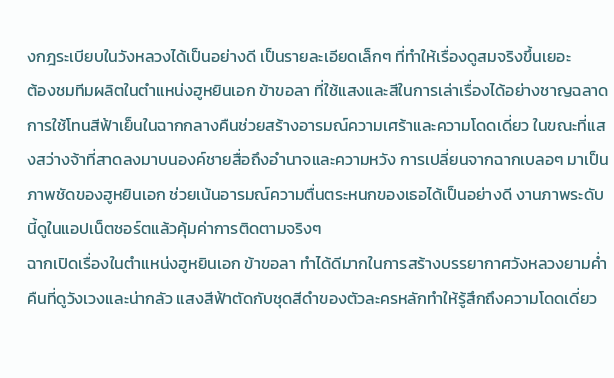งกฎระเบียบในวังหลวงได้เป็นอย่างดี เป็นรายละเอียดเล็กๆ ที่ทำให้เรื่องดูสมจริงขึ้นเยอะ
ต้องชมทีมผลิตในตำแหน่งฮูหยินเอก ข้าขอลา ที่ใช้แสงและสีในการเล่าเรื่องได้อย่างชาญฉลาด การใช้โทนสีฟ้าเย็นในฉากกลางคืนช่วยสร้างอารมณ์ความเศร้าและความโดดเดี่ยว ในขณะที่แสงสว่างจ้าที่สาดลงมาบนองค์ชายสื่อถึงอำนาจและความหวัง การเปลี่ยนจากฉากเบลอๆ มาเป็นภาพชัดของฮูหยินเอก ช่วยเน้นอารมณ์ความตื่นตระหนกของเธอได้เป็นอย่างดี งานภาพระดับนี้ดูในแอปเน็ตชอร์ตแล้วคุ้มค่าการติดตามจริงๆ
ฉากเปิดเรื่องในตำแหน่งฮูหยินเอก ข้าขอลา ทำได้ดีมากในการสร้างบรรยากาศวังหลวงยามค่ำคืนที่ดูวังเวงและน่ากลัว แสงสีฟ้าตัดกับชุดสีดำของตัวละครหลักทำให้รู้สึกถึงความโดดเดี่ยว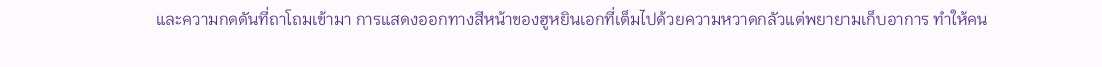และความกดดันที่ถาโถมเข้ามา การแสดงออกทางสีหน้าของฮูหยินเอกที่เต็มไปด้วยความหวาดกลัวแต่พยายามเก็บอาการ ทำให้คน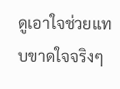ดูเอาใจช่วยแทบขาดใจจริงๆ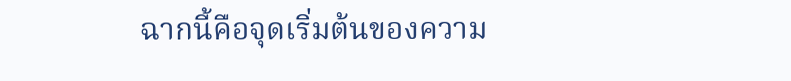ฉากนี้คือจุดเริ่มต้นของความ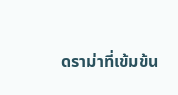ดราม่าที่เข้มข้น